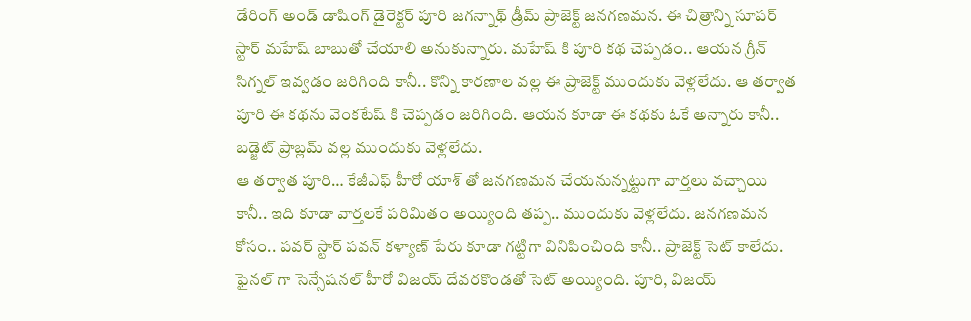డేరింగ్ అండ్ డాషింగ్ డైరెక్టర్ పూరి జగన్నాథ్ డ్రీమ్ ప్రాజెక్ట్ జనగణమన. ఈ చిత్రాన్ని సూపర్ స్టార్ మహేష్ బాబుతో చేయాలి అనుకున్నారు. మహేష్ కి పూరి కథ చెప్పడం.. ఆయన గ్రీన్ సిగ్నల్ ఇవ్వడం జరిగింది కానీ.. కొన్ని కారణాల వల్ల ఈ ప్రాజెక్ట్ ముందుకు వెళ్లలేదు. ఆ తర్వాత పూరి ఈ కథను వెంకటేష్ కి చెప్పడం జరిగింది. ఆయన కూడా ఈ కథకు ఓకే అన్నారు కానీ.. బడ్జెట్ ప్రాబ్లమ్ వల్ల ముందుకు వెళ్లలేదు.
ఆ తర్వాత పూరి… కేజీఎఫ్ హీరో యాశ్ తో జనగణమన చేయనున్నట్టుగా వార్తలు వచ్చాయి కానీ.. ఇది కూడా వార్తలకే పరిమితం అయ్యింది తప్ప.. ముందుకు వెళ్లలేదు. జనగణమన కోసం.. పవర్ స్టార్ పవన్ కళ్యాణ్ పేరు కూడా గట్టిగా వినిపించింది కానీ.. ప్రాజెక్ట్ సెట్ కాలేదు. ఫైనల్ గా సెన్సేషనల్ హీరో విజయ్ దేవరకొండతో సెట్ అయ్యింది. పూరి, విజయ్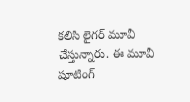కలిసి లైగర్ మూవీ చేస్తున్నారు. ఈ మూవీ షూటింగ్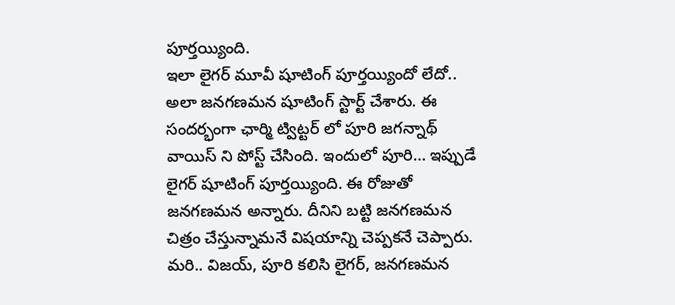పూర్తయ్యింది.
ఇలా లైగర్ మూవీ షూటింగ్ పూర్తయ్యిందో లేదో.. అలా జనగణమన షూటింగ్ స్టార్ట్ చేశారు. ఈ సందర్భంగా ఛార్మి ట్విట్టర్ లో పూరి జగన్నాథ్ వాయిస్ ని పోస్ట్ చేసింది. ఇందులో పూరి… ఇప్పుడే లైగర్ షూటింగ్ పూర్తయ్యింది. ఈ రోజుతో జనగణమన అన్నారు. దీనిని బట్టి జనగణమన చిత్రం చేస్తున్నామనే విషయాన్ని చెప్పకనే చెప్పారు. మరి.. విజయ్, పూరి కలిసి లైగర్, జనగణమన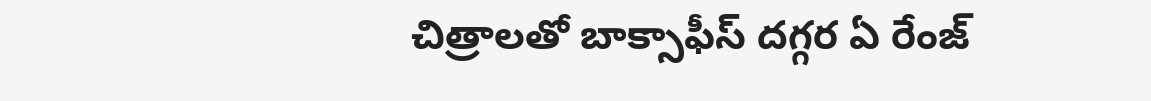చిత్రాలతో బాక్సాఫీస్ దగ్గర ఏ రేంజ్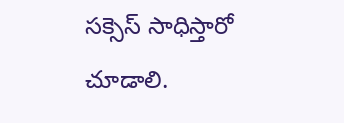సక్సెస్ సాధిస్తారో చూడాలి.